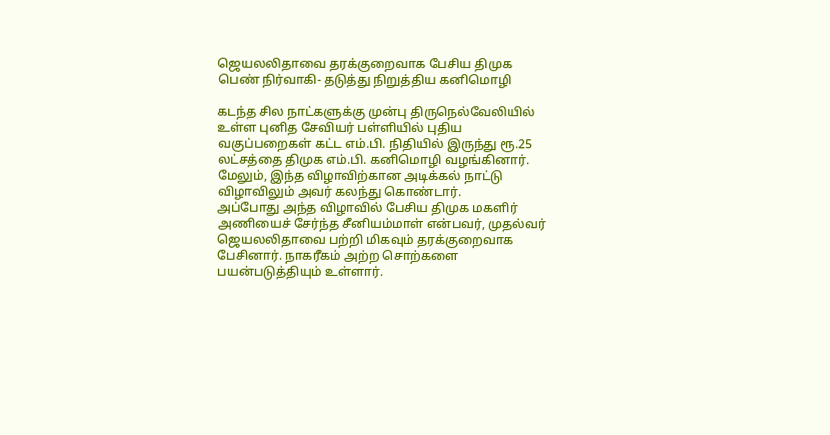ஜெயலலிதாவை தரக்குறைவாக பேசிய திமுக பெண் நிர்வாகி- தடுத்து நிறுத்திய கனிமொழி

கடந்த சில நாட்களுக்கு முன்பு திருநெல்வேலியில் உள்ள புனித சேவியர் பள்ளியில் புதிய வகுப்பறைகள் கட்ட எம்.பி. நிதியில் இருந்து ரூ.25 லட்சத்தை திமுக எம்.பி. கனிமொழி வழங்கினார். மேலும், இந்த விழாவிற்கான அடிக்கல் நாட்டு விழாவிலும் அவர் கலந்து கொண்டார்.
அப்போது அந்த விழாவில் பேசிய திமுக மகளிர் அணியைச் சேர்ந்த சீனியம்மாள் என்பவர், முதல்வர் ஜெயலலிதாவை பற்றி மிகவும் தரக்குறைவாக பேசினார். நாகரீகம் அற்ற சொற்களை பயன்படுத்தியும் உள்ளார்.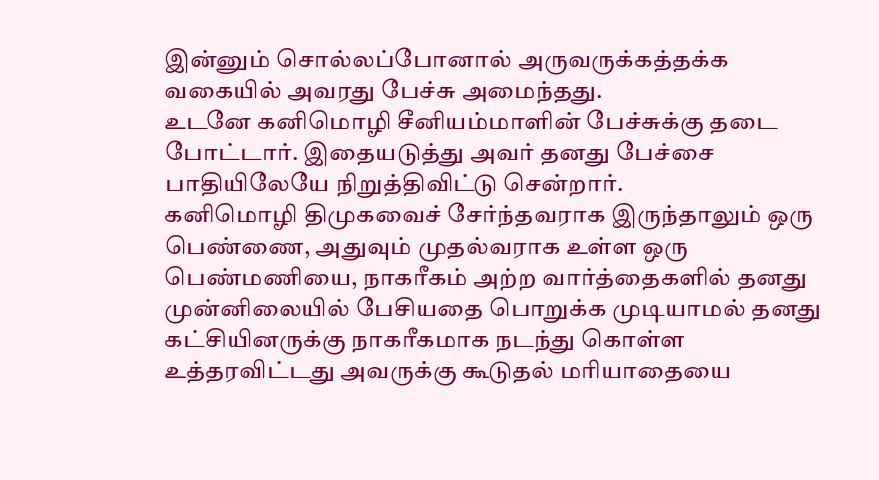இன்னும் சொல்லப்போனால் அருவருக்கத்தக்க வகையில் அவரது பேச்சு அமைந்தது.
உடனே கனிமொழி சீனியம்மாளின் பேச்சுக்கு தடை போட்டார். இதையடுத்து அவர் தனது பேச்சை பாதியிலேயே நிறுத்திவிட்டு சென்றார்.
கனிமொழி திமுகவைச் சேர்ந்தவராக இருந்தாலும் ஒரு பெண்ணை, அதுவும் முதல்வராக உள்ள ஒரு பெண்மணியை, நாகரீகம் அற்ற வார்த்தைகளில் தனது முன்னிலையில் பேசியதை பொறுக்க முடியாமல் தனது கட்சியினருக்கு நாகரீகமாக நடந்து கொள்ள உத்தரவிட்டது அவருக்கு கூடுதல் மரியாதையை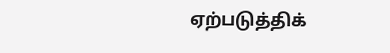ஏற்படுத்திக்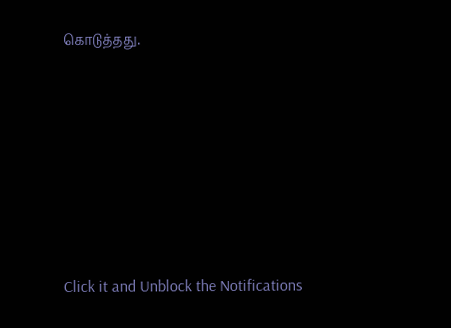கொடுத்தது.












Click it and Unblock the Notifications